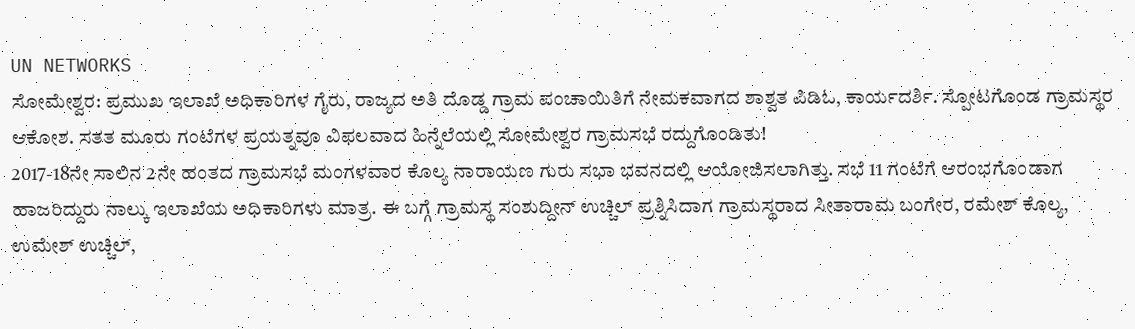UN NETWORKS
ಸೋಮೇಶ್ವರ: ಪ್ರಮುಖ ಇಲಾಖೆ ಅಧಿಕಾರಿಗಳ ಗೈರು, ರಾಜ್ಯದ ಅತಿ ದೊಡ್ಡ ಗ್ರಾಮ ಪಂಚಾಯಿತಿಗೆ ನೇಮಕವಾಗದ ಶಾಶ್ವತ ಪಿಡಿಓ, ಕಾರ್ಯದರ್ಶಿ. ಸ್ಪೋಟಗೊಂಡ ಗ್ರಾಮಸ್ಥರ ಆಕೋಶ. ಸತತ ಮೂರು ಗಂಟೆಗಳ ಪ್ರಯತ್ನವೂ ವಿಫಲವಾದ ಹಿನ್ನೆಲೆಯಲ್ಲಿ ಸೋಮೇಶ್ವರ ಗ್ರಾಮಸಭೆ ರದ್ದುಗೊಂಡಿತು!
2017-18ನೇ ಸಾಲಿನ 2ನೇ ಹಂತದ ಗ್ರಾಮಸಭೆ ಮಂಗಳವಾರ ಕೊಲ್ಯ ನಾರಾಯಣ ಗುರು ಸಭಾ ಭವನದಲ್ಲಿ ಆಯೋಜಿಸಲಾಗಿತ್ತು. ಸಭೆ 11 ಗಂಟೆಗೆ ಆರಂಭಗೊಂಡಾಗ ಹಾಜರಿದ್ದುರು ನಾಲ್ಕು ಇಲಾಖೆಯ ಅಧಿಕಾರಿಗಳು ಮಾತ್ರ. ಈ ಬಗ್ಗೆ ಗ್ರಾಮಸ್ಥ ಸಂಶುದ್ದೀನ್ ಉಚ್ಚಿಲ್ ಪ್ರಶ್ನಿಸಿದಾಗ ಗ್ರಾಮಸ್ಥರಾದ ಸೀತಾರಾಮ ಬಂಗೇರ, ರಮೇಶ್ ಕೊಲ್ಯ, ಉಮೇಶ್ ಉಚ್ಚಿಲ್,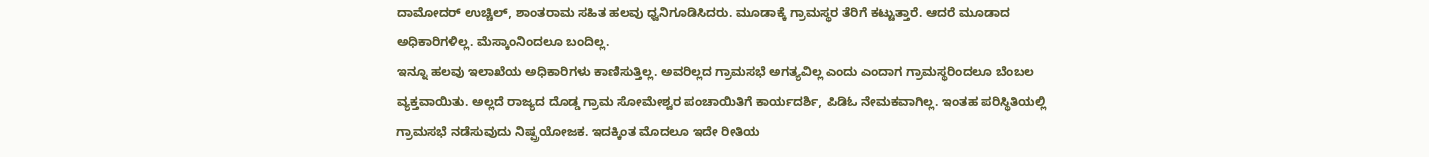ದಾಮೋದರ್ ಉಚ್ಚಿಲ್, ಶಾಂತರಾಮ ಸಹಿತ ಹಲವು ಧ್ವನಿಗೂಡಿಸಿದರು. ಮೂಡಾಕ್ಕೆ ಗ್ರಾಮಸ್ಥರ ತೆರಿಗೆ ಕಟ್ಟುತ್ತಾರೆ. ಆದರೆ ಮೂಡಾದ ಅಧಿಕಾರಿಗಳಿಲ್ಲ. ಮೆಸ್ಕಾಂನಿಂದಲೂ ಬಂದಿಲ್ಲ.
ಇನ್ನೂ ಹಲವು ಇಲಾಖೆಯ ಅಧಿಕಾರಿಗಳು ಕಾಣಿಸುತ್ತಿಲ್ಲ. ಅವರಿಲ್ಲದ ಗ್ರಾಮಸಭೆ ಅಗತ್ಯವಿಲ್ಲ ಎಂದು ಎಂದಾಗ ಗ್ರಾಮಸ್ಥರಿಂದಲೂ ಬೆಂಬಲ ವ್ಯಕ್ತವಾಯಿತು. ಅಲ್ಲದೆ ರಾಜ್ಯದ ದೊಡ್ಡ ಗ್ರಾಮ ಸೋಮೇಶ್ವರ ಪಂಚಾಯಿತಿಗೆ ಕಾರ್ಯದರ್ಶಿ, ಪಿಡಿಓ ನೇಮಕವಾಗಿಲ್ಲ. ಇಂತಹ ಪರಿಸ್ಥಿತಿಯಲ್ಲಿ ಗ್ರಾಮಸಭೆ ನಡೆಸುವುದು ನಿಷ್ಪ್ರಯೋಜಕ. ಇದಕ್ಕಿಂತ ಮೊದಲೂ ಇದೇ ರೀತಿಯ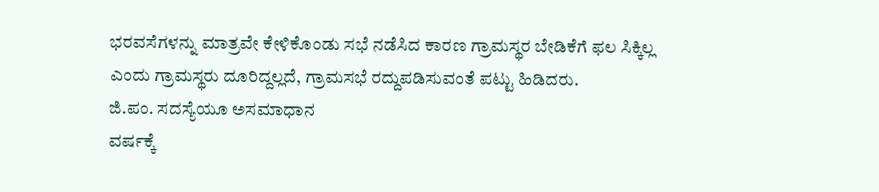ಭರವಸೆಗಳನ್ನು ಮಾತ್ರವೇ ಕೇಳಿಕೊಂಡು ಸಭೆ ನಡೆಸಿದ ಕಾರಣ ಗ್ರಾಮಸ್ಥರ ಬೇಡಿಕೆಗೆ ಫಲ ಸಿಕ್ಕಿಲ್ಲ ಎಂದು ಗ್ರಾಮಸ್ಥರು ದೂರಿದ್ದಲ್ಲದೆ, ಗ್ರಾಮಸಭೆ ರದ್ದುಪಡಿಸುವಂತೆ ಪಟ್ಟು ಹಿಡಿದರು.
ಜಿ.ಪಂ. ಸದಸ್ಯೆಯೂ ಅಸಮಾಧಾನ
ವರ್ಷಕ್ಕೆ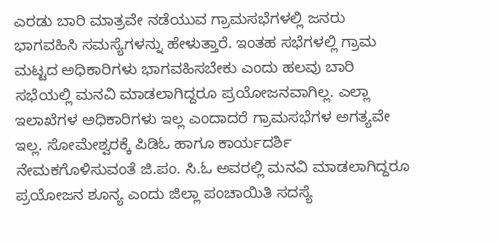ಎರಡು ಬಾರಿ ಮಾತ್ರವೇ ನಡೆಯುವ ಗ್ರಾಮಸಭೆಗಳಲ್ಲಿ ಜನರು ಭಾಗವಹಿಸಿ ಸಮಸ್ಯೆಗಳನ್ನು ಹೇಳುತ್ತಾರೆ. ಇಂತಹ ಸಭೆಗಳಲ್ಲಿ ಗ್ರಾಮ ಮಟ್ಟದ ಅಧಿಕಾರಿಗಳು ಭಾಗವಹಿಸಬೇಕು ಎಂದು ಹಲವು ಬಾರಿ ಸಭೆಯಲ್ಲಿ ಮನವಿ ಮಾಡಲಾಗಿದ್ದರೂ ಪ್ರಯೋಜನವಾಗಿಲ್ಲ. ಎಲ್ಲಾ ಇಲಾಖೆಗಳ ಅಧಿಕಾರಿಗಳು ಇಲ್ಲ ಎಂದಾದರೆ ಗ್ರಾಮಸಭೆಗಳ ಅಗತ್ಯವೇ ಇಲ್ಲ. ಸೋಮೇಶ್ವರಕ್ಕೆ ಪಿಡಿಓ ಹಾಗೂ ಕಾರ್ಯದರ್ಶಿ ನೇಮಕಗೊಳಿಸುವಂತೆ ಜಿ.ಪಂ. ಸಿ.ಓ ಅವರಲ್ಲಿ ಮನವಿ ಮಾಡಲಾಗಿದ್ದರೂ ಪ್ರಯೋಜನ ಶೂನ್ಯ ಎಂದು ಜಿಲ್ಲಾ ಪಂಚಾಯಿತಿ ಸದಸ್ಯೆ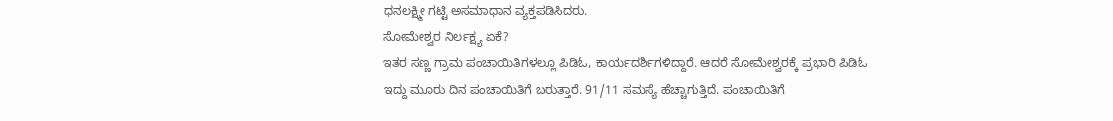ಧನಲಕ್ಷ್ಮೀ ಗಟ್ಟಿ ಅಸಮಾಧಾನ ವ್ಯಕ್ತಪಡಿಸಿದರು.
ಸೋಮೇಶ್ವರ ನಿರ್ಲಕ್ಷ್ಯ ಏಕೆ?
ಇತರ ಸಣ್ಣ ಗ್ರಾಮ ಪಂಚಾಯಿತಿಗಳಲ್ಲೂ ಪಿಡಿಓ, ಕಾರ್ಯದರ್ಶಿಗಳಿದ್ದಾರೆ. ಆದರೆ ಸೋಮೇಶ್ವರಕ್ಕೆ ಪ್ರಭಾರಿ ಪಿಡಿಓ ಇದ್ದು ಮೂರು ದಿನ ಪಂಚಾಯಿತಿಗೆ ಬರುತ್ತಾರೆ. 91/11 ಸಮಸ್ಯೆ ಹೆಚ್ಚಾಗುತ್ತಿದೆ. ಪಂಚಾಯಿತಿಗೆ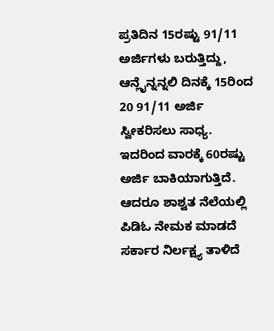ಪ್ರತಿದಿನ 15ರಷ್ಟು 91/11 ಅರ್ಜಿಗಳು ಬರುತ್ತಿದ್ದು, ಆನ್ಲೈನ್ನನ್ನಲಿ ದಿನಕ್ಕೆ 15ರಿಂದ 20 91/11 ಅರ್ಜಿ ಸ್ವೀಕರಿಸಲು ಸಾಧ್ಯ. ಇದರಿಂದ ವಾರಕ್ಕೆ 60ರಷ್ಟು ಅರ್ಜಿ ಬಾಕಿಯಾಗುತ್ತಿದೆ. ಆದರೂ ಶಾಶ್ವತ ನೆಲೆಯಲ್ಲಿ ಪಿಡಿಓ ನೇಮಕ ಮಾಡದೆ ಸರ್ಕಾರ ನಿರ್ಲಕ್ಷ್ಯ ತಾಳಿದೆ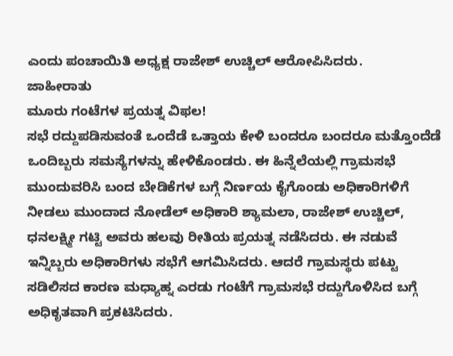ಎಂದು ಪಂಚಾಯಿತಿ ಅಧ್ಯಕ್ಷ ರಾಜೇಶ್ ಉಚ್ಚಿಲ್ ಆರೋಪಿಸಿದರು.
ಜಾಹೀರಾತು
ಮೂರು ಗಂಟೆಗಳ ಪ್ರಯತ್ನ ವಿಫಲ!
ಸಭೆ ರದ್ದುಪಡಿಸುವಂತೆ ಒಂದೆಡೆ ಒತ್ತಾಯ ಕೇಳಿ ಬಂದರೂ ಬಂದರೂ ಮತ್ತೊಂದೆಡೆ ಒಂದಿಬ್ಬರು ಸಮಸ್ಯೆಗಳನ್ನು ಹೇಳಿಕೊಂಡರು. ಈ ಹಿನ್ನೆಲೆಯಲ್ಲಿ ಗ್ರಾಮಸಭೆ ಮುಂದುವರಿಸಿ ಬಂದ ಬೇಡಿಕೆಗಳ ಬಗ್ಗೆ ನಿರ್ಣಯ ಕೈಗೊಂಡು ಅಧಿಕಾರಿಗಳಿಗೆ ನೀಡಲು ಮುಂದಾದ ನೋಡೆಲ್ ಅಧಿಕಾರಿ ಶ್ಯಾಮಲಾ, ರಾಜೇಶ್ ಉಚ್ಚಿಲ್, ಧನಲಕ್ಷ್ಮೀ ಗಟ್ಟಿ ಅವರು ಹಲವು ರೀತಿಯ ಪ್ರಯತ್ನ ನಡೆಸಿದರು. ಈ ನಡುವೆ ಇನ್ನಿಬ್ಬರು ಅಧಿಕಾರಿಗಳು ಸಭೆಗೆ ಆಗಮಿಸಿದರು. ಆದರೆ ಗ್ರಾಮಸ್ಥರು ಪಟ್ಟು ಸಡಿಲಿಸದ ಕಾರಣ ಮಧ್ಯಾಹ್ನ ಎರಡು ಗಂಟೆಗೆ ಗ್ರಾಮಸಭೆ ರದ್ದುಗೊಳಿಸಿದ ಬಗ್ಗೆ ಅಧಿಕೃತವಾಗಿ ಪ್ರಕಟಿಸಿದರು.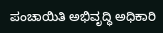ಪಂಚಾಯಿತಿ ಅಭಿವೃದ್ಧಿ ಅಧಿಕಾರಿ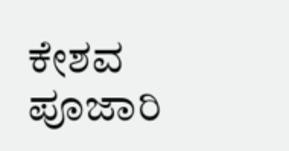ಕೇಶವ ಪೂಜಾರಿ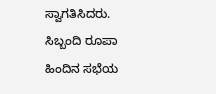ಸ್ವಾಗತಿಸಿದರು. ಸಿಬ್ಬಂದಿ ರೂಪಾ ಹಿಂದಿನ ಸಭೆಯ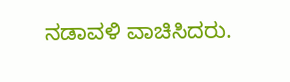ನಡಾವಳಿ ವಾಚಿಸಿದರು.